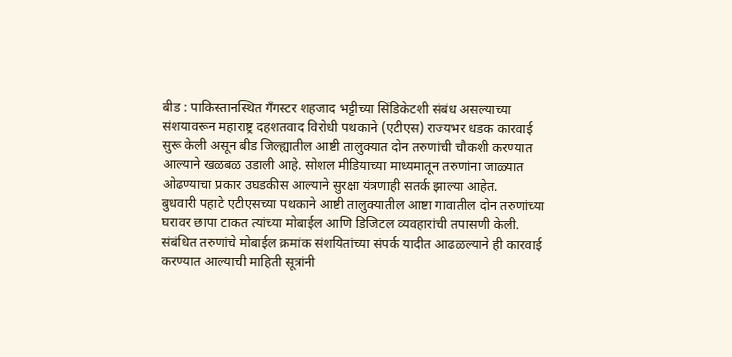बीड : पाकिस्तानस्थित गँगस्टर शहजाद भट्टीच्या सिंडिकेटशी संबंध असल्याच्या संशयावरून महाराष्ट्र दहशतवाद विरोधी पथकाने (एटीएस) राज्यभर धडक कारवाई सुरू केली असून बीड जिल्ह्यातील आष्टी तालुक्यात दोन तरुणांची चौकशी करण्यात आल्याने खळबळ उडाली आहे. सोशल मीडियाच्या माध्यमातून तरुणांना जाळ्यात ओढण्याचा प्रकार उघडकीस आल्याने सुरक्षा यंत्रणाही सतर्क झाल्या आहेत.
बुधवारी पहाटे एटीएसच्या पथकाने आष्टी तालुक्यातील आष्टा गावातील दोन तरुणांच्या घरावर छापा टाकत त्यांच्या मोबाईल आणि डिजिटल व्यवहारांची तपासणी केली. संबंधित तरुणांचे मोबाईल क्रमांक संशयितांच्या संपर्क यादीत आढळल्याने ही कारवाई करण्यात आल्याची माहिती सूत्रांनी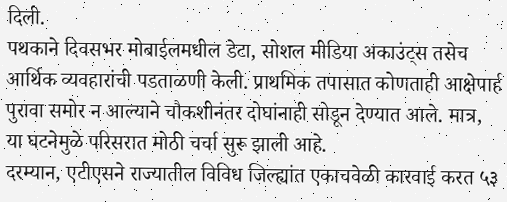दिली.
पथकाने दिवसभर मोबाईलमधील डेटा, सोशल मीडिया अकाउंट्स तसेच आर्थिक व्यवहारांची पडताळणी केली. प्राथमिक तपासात कोणताही आक्षेपार्ह पुरावा समोर न आल्याने चौकशीनंतर दोघांनाही सोडून देण्यात आले. मात्र, या घटनेमुळे परिसरात मोठी चर्चा सुरू झाली आहे.
दरम्यान, एटीएसने राज्यातील विविध जिल्ह्यांत एकाचवेळी कारवाई करत ५३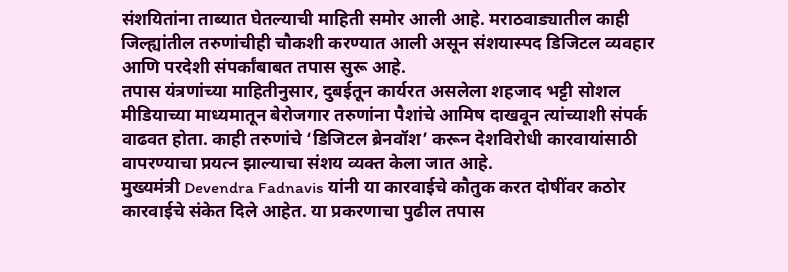संशयितांना ताब्यात घेतल्याची माहिती समोर आली आहे. मराठवाड्यातील काही जिल्ह्यांतील तरुणांचीही चौकशी करण्यात आली असून संशयास्पद डिजिटल व्यवहार आणि परदेशी संपर्कांबाबत तपास सुरू आहे.
तपास यंत्रणांच्या माहितीनुसार, दुबईतून कार्यरत असलेला शहजाद भट्टी सोशल मीडियाच्या माध्यमातून बेरोजगार तरुणांना पैशांचे आमिष दाखवून त्यांच्याशी संपर्क वाढवत होता. काही तरुणांचे ‘डिजिटल ब्रेनवॉश’ करून देशविरोधी कारवायांसाठी वापरण्याचा प्रयत्न झाल्याचा संशय व्यक्त केला जात आहे.
मुख्यमंत्री Devendra Fadnavis यांनी या कारवाईचे कौतुक करत दोषींवर कठोर कारवाईचे संकेत दिले आहेत. या प्रकरणाचा पुढील तपास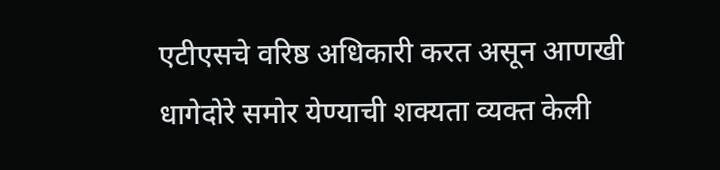एटीएसचे वरिष्ठ अधिकारी करत असून आणखी धागेदोरे समोर येण्याची शक्यता व्यक्त केली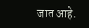जात आहे.